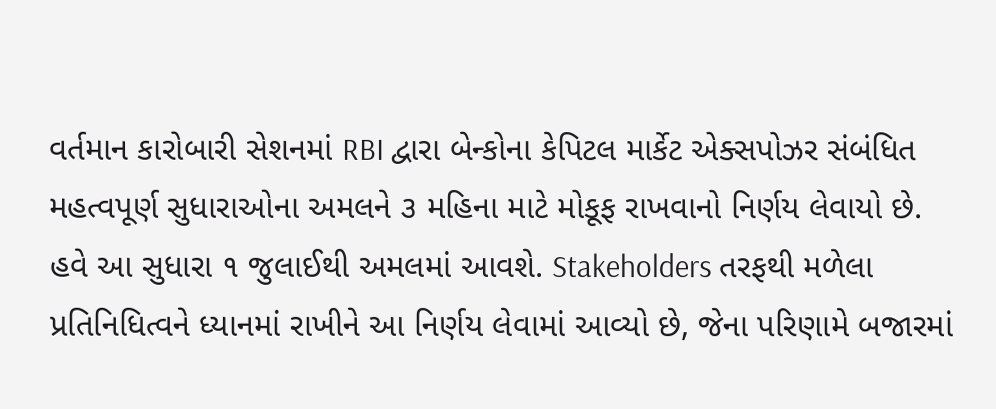વર્તમાન કારોબારી સેશનમાં RBI દ્વારા બેન્કોના કેપિટલ માર્કેટ એક્સપોઝર સંબંધિત મહત્વપૂર્ણ સુધારાઓના અમલને ૩ મહિના માટે મોકૂફ રાખવાનો નિર્ણય લેવાયો છે. હવે આ સુધારા ૧ જુલાઈથી અમલમાં આવશે. Stakeholders તરફથી મળેલા પ્રતિનિધિત્વને ધ્યાનમાં રાખીને આ નિર્ણય લેવામાં આવ્યો છે, જેના પરિણામે બજારમાં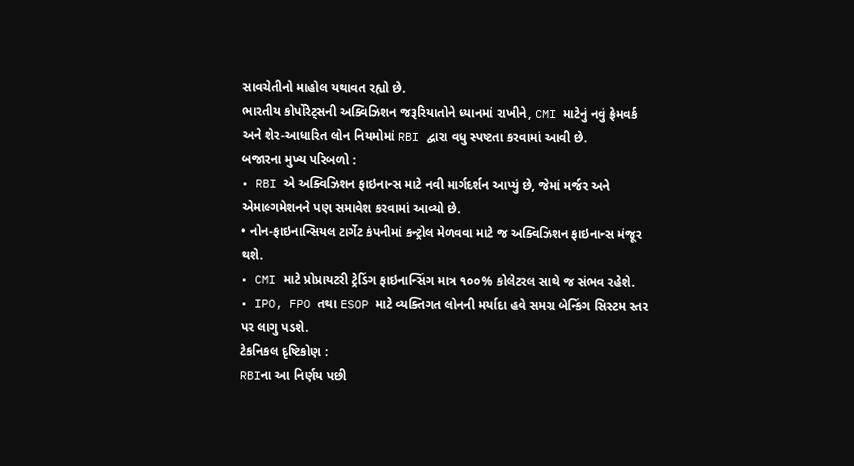સાવચેતીનો માહોલ યથાવત રહ્યો છે.
ભારતીય કોર્પોરેટ્સની અક્વિઝિશન જરૂરિયાતોને ધ્યાનમાં રાખીને, CMI માટેનું નવું ફ્રેમવર્ક અને શેર-આધારિત લોન નિયમોમાં RBI દ્વારા વધુ સ્પષ્ટતા કરવામાં આવી છે.
બજારના મુખ્ય પરિબળો :
• RBI એ અક્વિઝિશન ફાઇનાન્સ માટે નવી માર્ગદર્શન આપ્યું છે, જેમાં મર્જર અને એમાલ્ગમેશનને પણ સમાવેશ કરવામાં આવ્યો છે.
• નોન-ફાઇનાન્સિયલ ટાર્ગેટ કંપનીમાં કન્ટ્રોલ મેળવવા માટે જ અક્વિઝિશન ફાઇનાન્સ મંજૂર થશે.
• CMI માટે પ્રોપ્રાયટરી ટ્રેડિંગ ફાઇનાન્સિંગ માત્ર ૧૦૦% કોલેટરલ સાથે જ સંભવ રહેશે.
• IPO, FPO તથા ESOP માટે વ્યક્તિગત લોનની મર્યાદા હવે સમગ્ર બેન્કિંગ સિસ્ટમ સ્તર પર લાગુ પડશે.
ટેકનિકલ દૃષ્ટિકોણ :
RBIના આ નિર્ણય પછી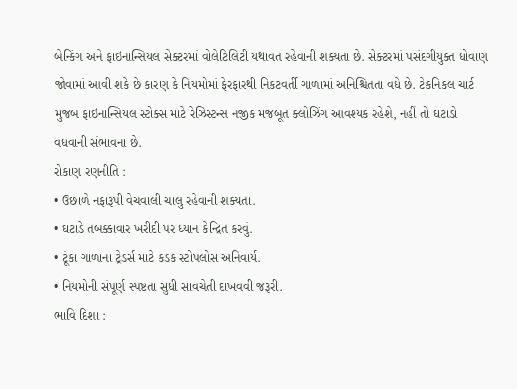બેન્કિંગ અને ફાઇનાન્સિયલ સેક્ટરમાં વોલેટિલિટી યથાવત રહેવાની શક્યતા છે. સેક્ટરમાં પસંદગીયુક્ત ધોવાણ જોવામાં આવી શકે છે કારણ કે નિયમોમાં ફેરફારથી નિકટવર્તી ગાળામાં અનિશ્ચિતતા વધે છે. ટેકનિકલ ચાર્ટ મુજબ ફાઇનાન્સિયલ સ્ટોક્સ માટે રેઝિસ્ટન્સ નજીક મજબૂત ક્લોઝિંગ આવશ્યક રહેશે, નહીં તો ઘટાડો વધવાની સંભાવના છે.
રોકાણ રણનીતિ :
• ઉછાળે નફારૂપી વેચવાલી ચાલુ રહેવાની શક્યતા.
• ઘટાડે તબક્કાવાર ખરીદી પર ધ્યાન કેન્દ્રિત કરવું.
• ટૂંકા ગાળાના ટ્રેડર્સ માટે કડક સ્ટોપલોસ અનિવાર્ય.
• નિયમોની સંપૂર્ણ સ્પષ્ટતા સુધી સાવચેતી દાખવવી જરૂરી.
ભાવિ દિશા :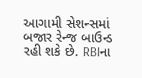આગામી સેશન્સમાં બજાર રેન્જ બાઉન્ડ રહી શકે છે. RBIના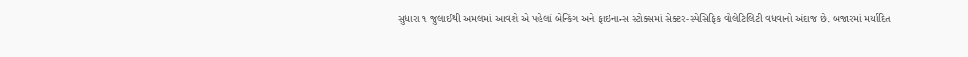સુધારા ૧ જુલાઈથી અમલમાં આવશે એ પહેલાં બેન્કિંગ અને ફાઇનાન્સ સ્ટોક્સમાં સેક્ટર-સ્પેસિફિક વોલેટિલિટી વધવાનો અંદાજ છે. બજારમાં મર્યાદિત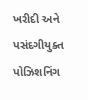ખરીદી અને પસંદગીયુક્ત પોઝિશનિંગ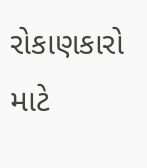રોકાણકારો માટે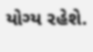યોગ્ય રહેશે.